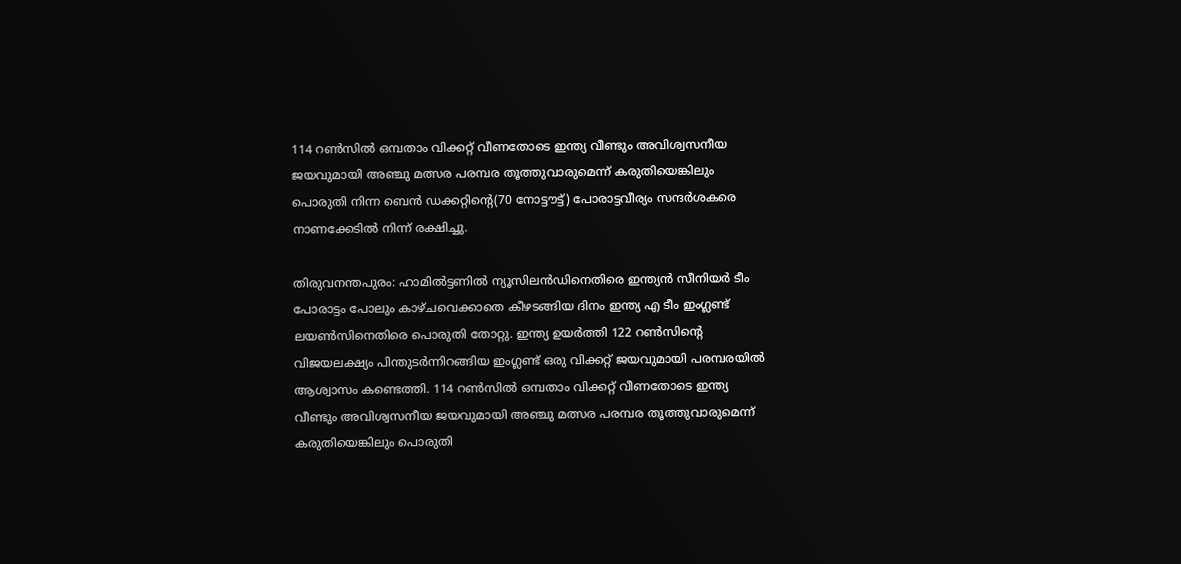114 റണ്‍സില്‍ ഒമ്പതാം വിക്കറ്റ് വീണതോടെ ഇന്ത്യ വീണ്ടും അവിശ്വസനീയ ജയവുമായി അഞ്ചു മത്സര പരമ്പര തൂത്തുവാരുമെന്ന് കരുതിയെങ്കിലും പൊരുതി നിന്ന ബെന്‍ ഡക്കറ്റിന്റെ(70 നോട്ടൗട്ട്) പോരാട്ടവീര്യം സന്ദര്‍ശകരെ നാണക്കേടില്‍ നിന്ന് രക്ഷിച്ചു.

തിരുവനന്തപുരം: ഹാമില്‍ട്ടണില്‍ ന്യൂസിലന്‍ഡിനെതിരെ ഇന്ത്യന്‍ സീനിയര്‍ ‍ടീം പോരാട്ടം പോലും കാഴ്ചവെക്കാതെ കീഴടങ്ങിയ ദിനം ഇന്ത്യ എ ടീം ഇംഗ്ലണ്ട് ലയണ്‍സിനെതിരെ പൊരുതി തോറ്റു. ഇന്ത്യ ഉയര്‍ത്തി 122 റണ്‍സിന്റെ വിജയലക്ഷ്യം പിന്തുടര്‍ന്നിറങ്ങിയ ഇംഗ്ലണ്ട് ഒരു വിക്കറ്റ് ജയവുമായി പരമ്പരയില്‍ ആശ്വാസം കണ്ടെത്തി. 114 റണ്‍സില്‍ ഒമ്പതാം വിക്കറ്റ് വീണതോടെ ഇന്ത്യ വീണ്ടും അവിശ്വസനീയ ജയവുമായി അഞ്ചു മത്സര പരമ്പര തൂത്തുവാരുമെന്ന് കരുതിയെങ്കിലും പൊരുതി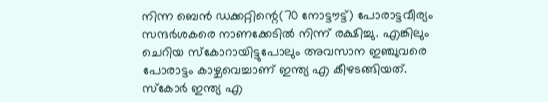നിന്ന ബെന്‍ ഡക്കറ്റിന്റെ(70 നോട്ടൗട്ട്) പോരാട്ടവീര്യം സന്ദര്‍ശകരെ നാണക്കേടില്‍ നിന്ന് രക്ഷിച്ചു. എങ്കിലും ചെറിയ സ്കോറായിട്ടുപോലും അവസാന ഇഞ്ചുവരെ പോരാട്ടം കാഴ്ചവെച്ചാണ് ഇന്ത്യ എ കീഴടങ്ങിയത്. സ്കോര്‍ ഇന്ത്യ എ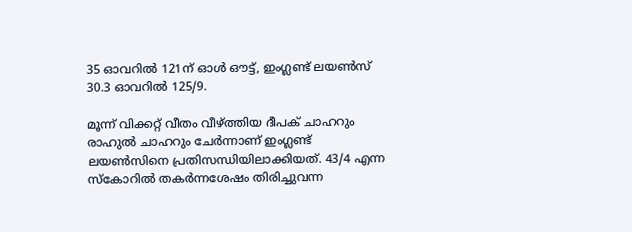35 ഓവറില്‍ 121ന് ഓള്‍ ഔട്ട്, ഇംഗ്ലണ്ട് ലയണ്‍സ് 30.3 ഓവറില്‍ 125/9.

മൂന്ന് വിക്കറ്റ് വീതം വീഴ്ത്തിയ ദീപക് ചാഹറും രാഹുല്‍ ചാഹറും ചേര്‍ന്നാണ് ഇംഗ്ലണ്ട് ലയണ്‍സിനെ പ്രതിസന്ധിയിലാക്കിയത്. 43/4 എന്ന സ്കോറില്‍ തകര്‍ന്നശേഷം തിരിച്ചുവന്ന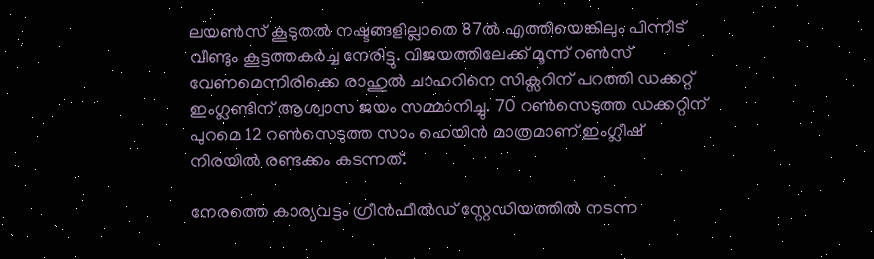ലയണ്‍സ് കൂടുതല്‍ നഷ്ടങ്ങളില്ലാതെ 87ല്‍ എത്തിയെങ്കിലും പിന്നീട് വീണ്ടും കൂട്ടത്തകര്‍ച്ച നേരിട്ടു. വിജയത്തിലേക്ക് മൂന്ന് റണ്‍സ് വേണമെന്നിരിക്കെ രാഹുല്‍ ചാഹറിനെ സിക്സറിന് പറത്തി ഡക്കറ്റ് ഇംഗ്ലണ്ടിന് ആശ്വാസ ജയം സമ്മാനിച്ചു. 70 റണ്‍സെടുത്ത ഡക്കറ്റിന് പുറമെ 12 റണ്‍സെടുത്ത സാം ഹെയിന്‍ മാത്രമാണ് ഇംഗ്ലീഷ് നിരയില്‍ രണ്ടക്കം കടന്നത്.

നേരത്തെ കാര്യവട്ടം ഗ്രീന്‍ഫീല്‍ഡ‍് സ്റ്റേഡിയത്തില്‍ നടന്ന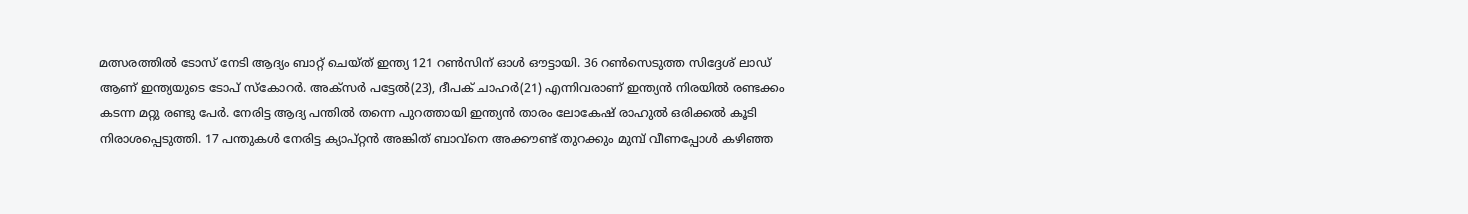മത്സരത്തില്‍ ടോസ് നേടി ആദ്യം ബാറ്റ് ചെയ്ത് ഇന്ത്യ 121 റണ്‍സിന് ഓള്‍ ഔട്ടായി. 36 റണ്‍സെടുത്ത സിദ്ദേശ് ലാഡ് ആണ് ഇന്ത്യയുടെ ടോപ് സ്കോറര്‍. അക്സര്‍ പട്ടേല്‍(23), ദീപക് ചാഹര്‍(21) എന്നിവരാണ് ഇന്ത്യന്‍ നിരയില്‍ രണ്ടക്കം കടന്ന മറ്റു രണ്ടു പേര്‍. നേരിട്ട ആദ്യ പന്തില്‍ തന്നെ പുറത്തായി ഇന്ത്യന്‍ താരം ലോകേഷ് രാഹുല്‍ ഒരിക്കല്‍ കൂടി നിരാശപ്പെടുത്തി. 17 പന്തുകള്‍ നേരിട്ട ക്യാപ്റ്റന്‍ അങ്കിത് ബാവ്‌നെ അക്കൗണ്ട് തുറക്കും മുമ്പ് വീണപ്പോള്‍ കഴിഞ്ഞ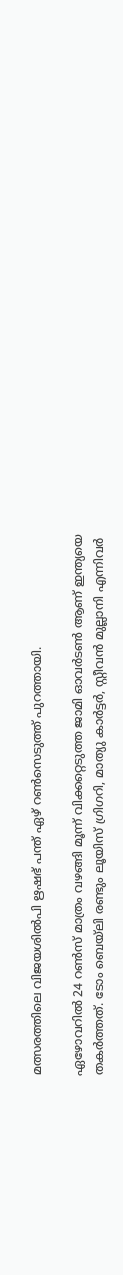മത്സരത്തിലെ വിജയശില്‍പി ഋഷഭ് പന്ത് ഏഴ് റണ്‍സെടുത്ത് പുറത്തായി.

ഏഴോവറില്‍ 24 റണ്‍സ് മാത്രം വഴങ്ങി മൂന്ന് വിക്കറ്റെടുത്ത ജാമി ഓവര്‍ടണ്‍ ആണ് ഇന്ത്യയെ തകര്‍ത്തത്. ടോം ബെയ്‌ലി രണ്ടും ലൂയിസ് ഗ്രിഗറി, മാത്യു കാര്‍ട്ടര്‍, സ്റ്റീവന്‍ മുല്ലാനി എന്നിവര്‍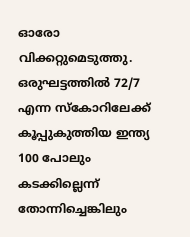ഓരോ വിക്കറ്റുമെടുത്തു. ഒരുഘട്ടത്തില്‍ 72/7 എന്ന സ്കോറിലേക്ക് കൂപ്പുകുത്തിയ ഇന്ത്യ 100 പോലും കടക്കില്ലെന്ന് തോന്നിച്ചെങ്കിലും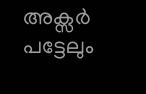അക്സര്‍ പട്ടേലും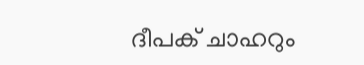ദീപക് ചാഹറും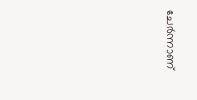ചേര്‍ന്നാണ്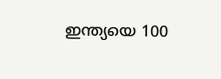ഇന്ത്യയെ 100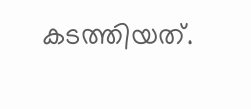കടത്തിയത്.